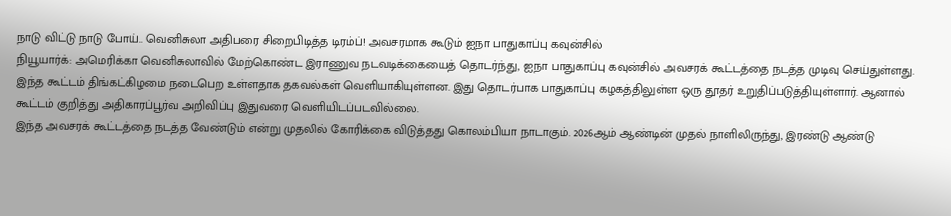நாடு விட்டு நாடு போய்.. வெனிசுலா அதிபரை சிறைபிடித்த டிரம்ப்! அவசரமாக கூடும் ஐநா பாதுகாப்பு கவுன்சில்
நியூயார்க்: அமெரிக்கா வெனிசுலாவில் மேற்கொண்ட இராணுவ நடவடிக்கையைத் தொடர்ந்து, ஐநா பாதுகாப்பு கவுன்சில் அவசரக் கூட்டத்தை நடத்த முடிவு செய்துள்ளது. இந்த கூட்டம் திங்கட்கிழமை நடைபெற உள்ளதாக தகவல்கள் வெளியாகியுள்ளன. இது தொடர்பாக பாதுகாப்பு கழகத்திலுள்ள ஒரு தூதர் உறுதிப்படுத்தியுள்ளார். ஆனால் கூட்டம் குறித்து அதிகாரப்பூர்வ அறிவிப்பு இதுவரை வெளியிடப்படவில்லை.
இந்த அவசரக் கூட்டத்தை நடத்த வேண்டும் என்று முதலில் கோரிக்கை விடுத்தது கொலம்பியா நாடாகும். 2026ஆம் ஆண்டின் முதல் நாளிலிருந்து, இரண்டு ஆண்டு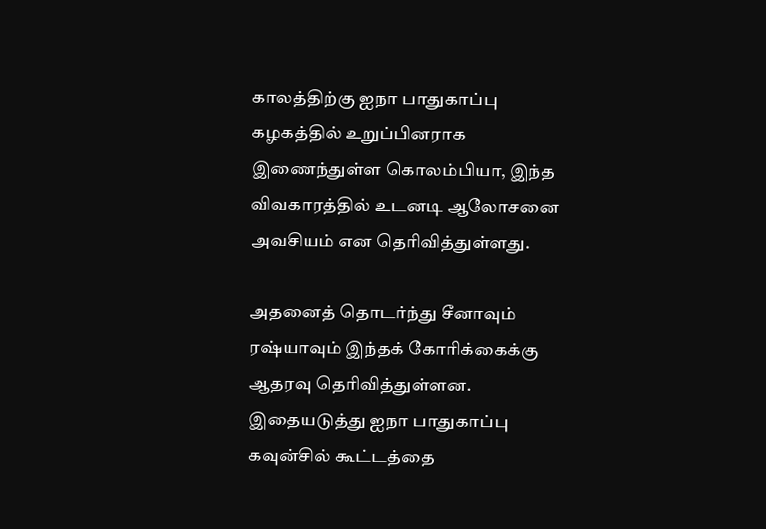காலத்திற்கு ஐநா பாதுகாப்பு கழகத்தில் உறுப்பினராக இணைந்துள்ள கொலம்பியா, இந்த விவகாரத்தில் உடனடி ஆலோசனை அவசியம் என தெரிவித்துள்ளது.

அதனைத் தொடர்ந்து சீனாவும் ரஷ்யாவும் இந்தக் கோரிக்கைக்கு ஆதரவு தெரிவித்துள்ளன. இதையடுத்து ஐநா பாதுகாப்பு கவுன்சில் கூட்டத்தை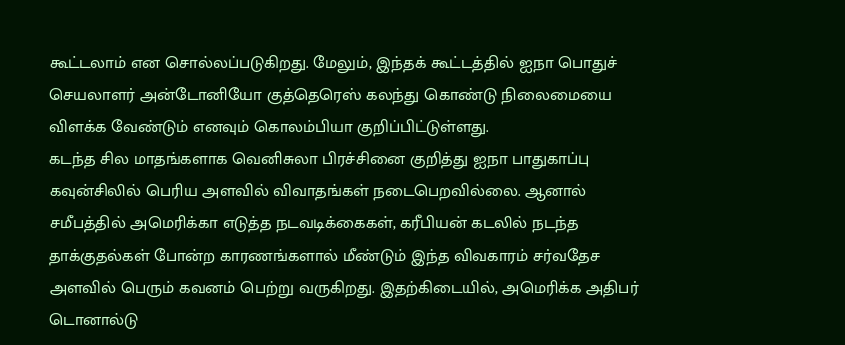கூட்டலாம் என சொல்லப்படுகிறது. மேலும், இந்தக் கூட்டத்தில் ஐநா பொதுச் செயலாளர் அன்டோனியோ குத்தெரெஸ் கலந்து கொண்டு நிலைமையை விளக்க வேண்டும் எனவும் கொலம்பியா குறிப்பிட்டுள்ளது.
கடந்த சில மாதங்களாக வெனிசுலா பிரச்சினை குறித்து ஐநா பாதுகாப்பு கவுன்சிலில் பெரிய அளவில் விவாதங்கள் நடைபெறவில்லை. ஆனால் சமீபத்தில் அமெரிக்கா எடுத்த நடவடிக்கைகள், கரீபியன் கடலில் நடந்த தாக்குதல்கள் போன்ற காரணங்களால் மீண்டும் இந்த விவகாரம் சர்வதேச அளவில் பெரும் கவனம் பெற்று வருகிறது. இதற்கிடையில், அமெரிக்க அதிபர் டொனால்டு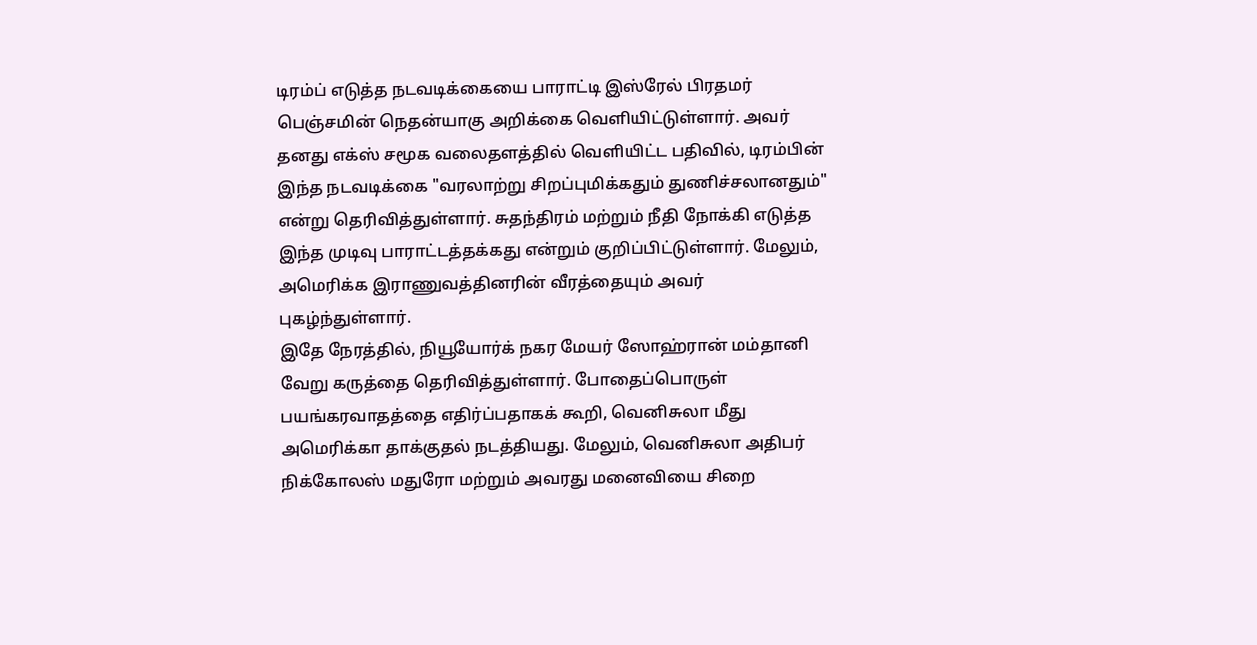டிரம்ப் எடுத்த நடவடிக்கையை பாராட்டி இஸ்ரேல் பிரதமர் பெஞ்சமின் நெதன்யாகு அறிக்கை வெளியிட்டுள்ளார். அவர் தனது எக்ஸ் சமூக வலைதளத்தில் வெளியிட்ட பதிவில், டிரம்பின் இந்த நடவடிக்கை "வரலாற்று சிறப்புமிக்கதும் துணிச்சலானதும்" என்று தெரிவித்துள்ளார். சுதந்திரம் மற்றும் நீதி நோக்கி எடுத்த இந்த முடிவு பாராட்டத்தக்கது என்றும் குறிப்பிட்டுள்ளார். மேலும், அமெரிக்க இராணுவத்தினரின் வீரத்தையும் அவர் புகழ்ந்துள்ளார்.
இதே நேரத்தில், நியூயோர்க் நகர மேயர் ஸோஹ்ரான் மம்தானி வேறு கருத்தை தெரிவித்துள்ளார். போதைப்பொருள் பயங்கரவாதத்தை எதிர்ப்பதாகக் கூறி, வெனிசுலா மீது அமெரிக்கா தாக்குதல் நடத்தியது. மேலும், வெனிசுலா அதிபர் நிக்கோலஸ் மதுரோ மற்றும் அவரது மனைவியை சிறை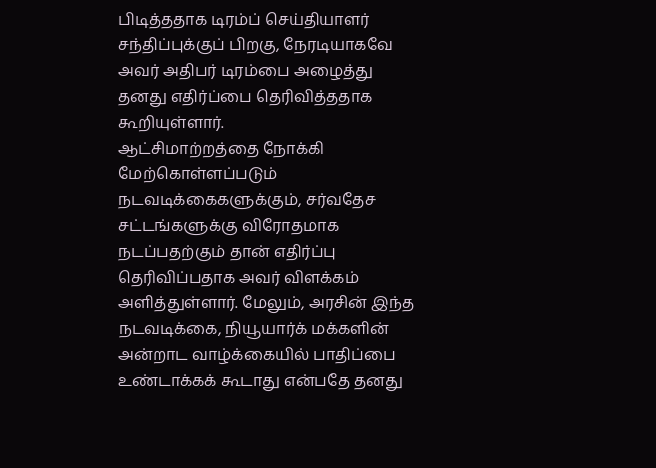பிடித்ததாக டிரம்ப் செய்தியாளர் சந்திப்புக்குப் பிறகு, நேரடியாகவே அவர் அதிபர் டிரம்பை அழைத்து தனது எதிர்ப்பை தெரிவித்ததாக கூறியுள்ளார்.
ஆட்சிமாற்றத்தை நோக்கி மேற்கொள்ளப்படும் நடவடிக்கைகளுக்கும், சர்வதேச சட்டங்களுக்கு விரோதமாக நடப்பதற்கும் தான் எதிர்ப்பு தெரிவிப்பதாக அவர் விளக்கம் அளித்துள்ளார். மேலும், அரசின் இந்த நடவடிக்கை, நியூயார்க் மக்களின் அன்றாட வாழ்க்கையில் பாதிப்பை உண்டாக்கக் கூடாது என்பதே தனது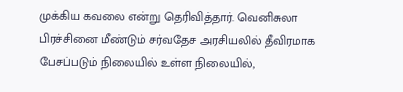முக்கிய கவலை என்று தெரிவித்தார். வெனிசுலா பிரச்சினை மீண்டும் சர்வதேச அரசியலில் தீவிரமாக பேசப்படும் நிலையில் உள்ள நிலையில்,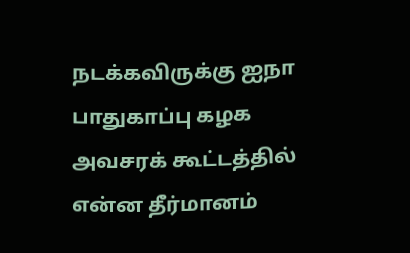நடக்கவிருக்கு ஐநா பாதுகாப்பு கழக அவசரக் கூட்டத்தில் என்ன தீர்மானம்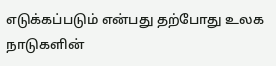எடுக்கப்படும் என்பது தற்போது உலக நாடுகளின்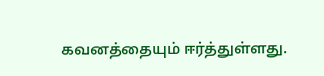கவனத்தையும் ஈர்த்துள்ளது.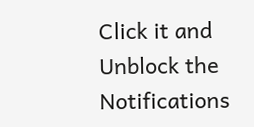Click it and Unblock the Notifications